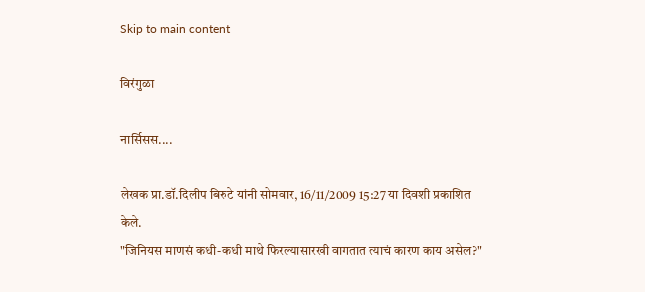Skip to main content

विरंगुळा

नार्सिसस....

लेखक प्रा.डॉ.दिलीप बिरुटे यांनी सोमवार, 16/11/2009 15:27 या दिवशी प्रकाशित केले.
"जिनियस माणसं कधी-कधी माथे फिरल्यासारखी वागतात त्याचं कारण काय असेल?"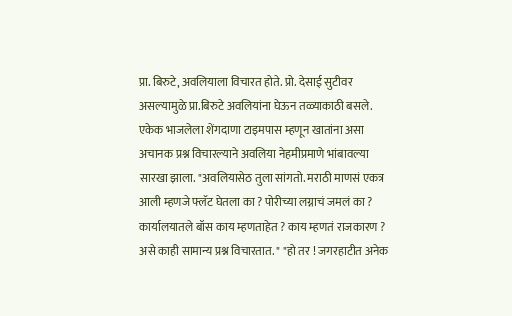प्रा. बिरुटे, अवलियाला विचारत होते. प्रो. देसाई सुटीवर असल्यामुळे प्रा.बिरुटे अवलियांना घेऊन तळ्याकाठी बसले. एकेक भाजलेला शेंगदाणा टाइमपास म्हणून खातांना असा अचानक प्रश्न विचारल्याने अवलिया नेहमीप्रमाणे भांबावल्या सारखा झाला. "अवलियासेठ तुला सांगतो. मराठी माणसं एकत्र आली म्हणजे फ्लॅट घेतला का ? पोरीच्या लग्नाचं जमलं का ? कार्यालयातले बॉस काय म्हणताहेत ? काय म्हणतं राजकारण ? असे काही सामान्य प्रश्न विचारतात. " "हो तर ! जगरहाटीत अनेक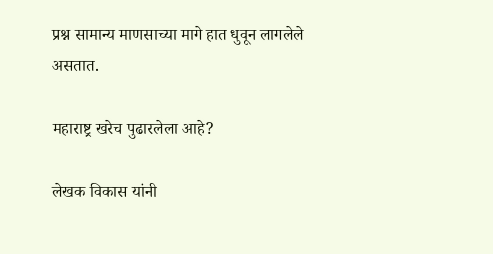प्रश्न सामान्य माणसाच्या मागे हात धुवून लागलेले असतात.

महाराष्ट्र खरेच पुढारलेला आहे?

लेखक विकास यांनी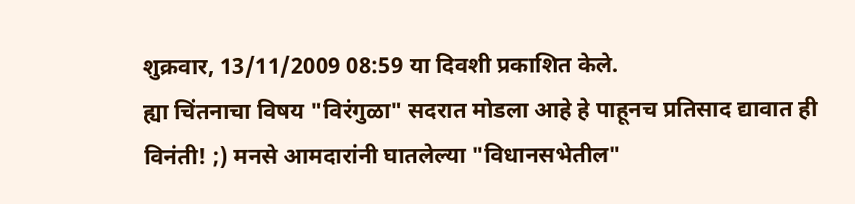शुक्रवार, 13/11/2009 08:59 या दिवशी प्रकाशित केले.
ह्या चिंतनाचा विषय "विरंगुळा" सदरात मोडला आहे हे पाहूनच प्रतिसाद द्यावात ही विनंती! ;) मनसे आमदारांनी घातलेल्या "विधानसभेतील"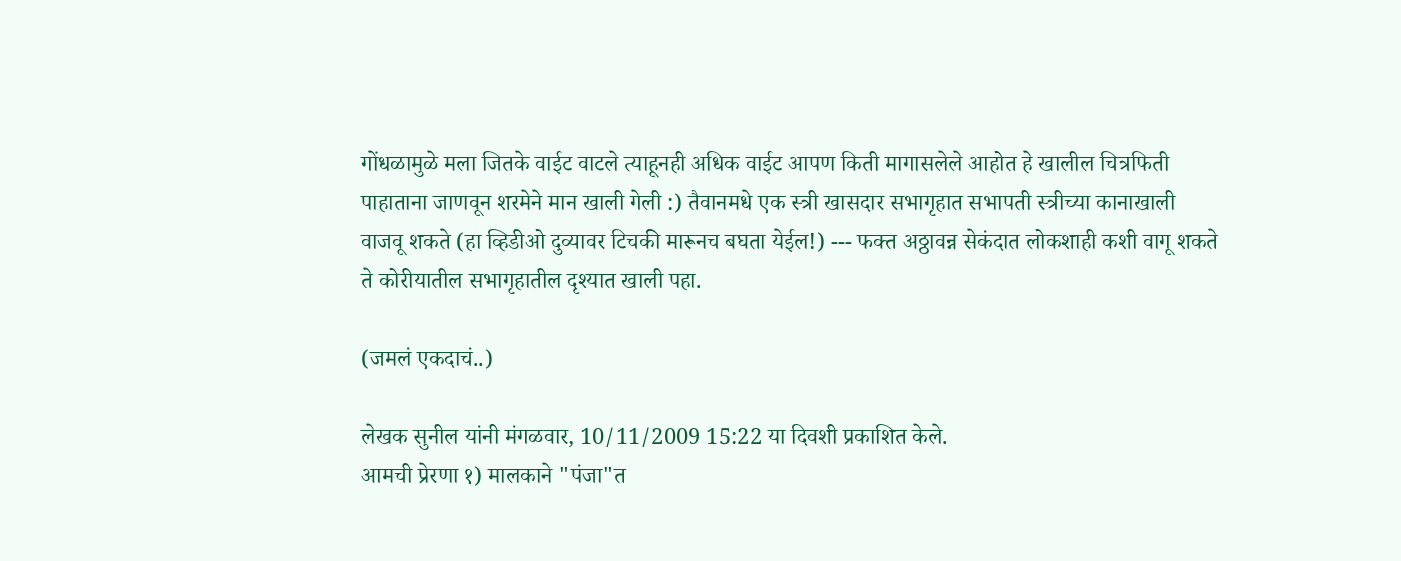गोंधळामुळे मला जितके वाईट वाटले त्याहूनही अधिक वाईट आपण किती मागासलेले आहोत हे खालील चित्रफिती पाहाताना जाणवून शरमेने मान खाली गेली :) तैवानमधे एक स्त्री खासदार सभागृहात सभापती स्त्रीच्या कानाखाली वाजवू शकते (हा व्हिडीओ दुव्यावर टिचकी मारूनच बघता येईल!) --- फक्त अठ्ठावन्न सेकंदात लोकशाही कशी वागू शकते ते कोरीयातील सभागृहातील दृश्यात खाली पहा.

(जमलं एकदाचं..)

लेखक सुनील यांनी मंगळवार, 10/11/2009 15:22 या दिवशी प्रकाशित केले.
आमची प्रेरणा १) मालकाने "पंजा"त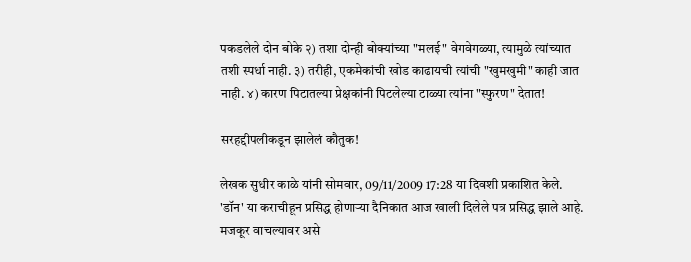पकडलेले दोन बोके २) तशा दोन्ही बोक्यांच्या "मलई" वेगवेगळ्या, त्यामुळे त्यांच्यात तशी स्पर्धा नाही. ३) तरीही, एकमेकांची खोड काढायची त्यांची "खुमखुमी" काही जात नाही. ४) कारण पिटातल्या प्रेक्षकांनी पिटलेल्या टाळ्या त्यांना "स्फुरण" देतात!

सरहद्दीपलीकडून झालेलं कौतुक!

लेखक सुधीर काळे यांनी सोमवार, 09/11/2009 17:28 या दिवशी प्रकाशित केले.
'डॉन' या कराचीहून प्रसिद्ध होणार्‍या दैनिकात आज खाली दिलेले पत्र प्रसिद्ध झाले आहे. मजकूर वाचल्यावर असे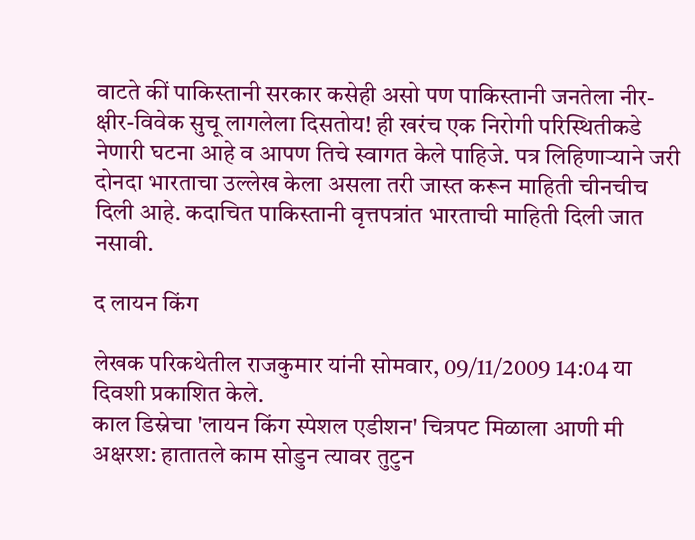वाटते कीं पाकिस्तानी सरकार कसेही असो पण पाकिस्तानी जनतेला नीर-क्षीर-विवेक सुचू लागलेला दिसतोय! ही खरंच एक निरोगी परिस्थितीकडे नेणारी घटना आहे व आपण तिचे स्वागत केले पाहिजे. पत्र लिहिणार्‍याने जरी दोनदा भारताचा उल्लेख केला असला तरी जास्त करून माहिती चीनचीच दिली आहे. कदाचित पाकिस्तानी वृत्तपत्रांत भारताची माहिती दिली जात नसावी.

द लायन किंग

लेखक परिकथेतील राजकुमार यांनी सोमवार, 09/11/2009 14:04 या दिवशी प्रकाशित केले.
काल डिस्नेचा 'लायन किंग स्पेशल एडीशन' चित्रपट मिळाला आणी मी अक्षरश: हातातले काम सोडुन त्यावर तुटुन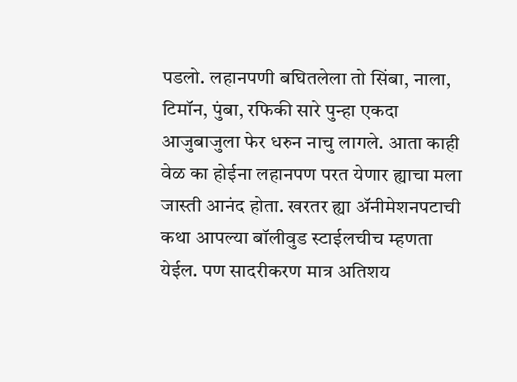पडलो. लहानपणी बघितलेला तो सिंबा, नाला, टिमॉन, पुंबा, रफिकी सारे पुन्हा एकदा आजुबाजुला फेर धरुन नाचु लागले. आता काही वेळ का होईना लहानपण परत येणार ह्याचा मला जास्ती आनंद होता. खरतर ह्या अ‍ॅनीमेशनपटाची कथा आपल्या बॉलीवुड स्टाईलचीच म्हणता येईल. पण सादरीकरण मात्र अतिशय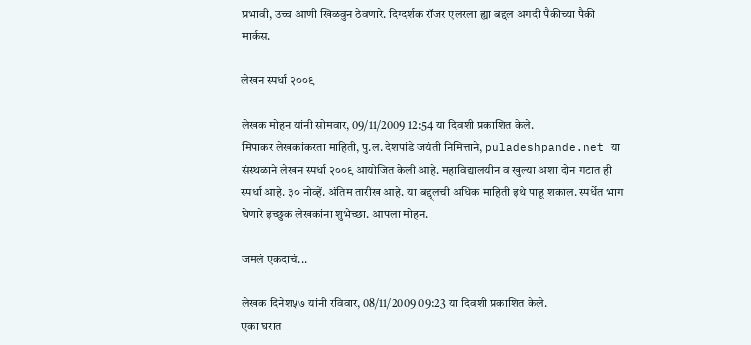प्रभावी, उच्च आणी खिळवुन ठेवणारे. दिग्दर्शक रॉजर एलरला ह्या बद्दल अगदी पैकीच्या पैकी मार्कस.

लेखन स्पर्धा २००९

लेखक मोहन यांनी सोमवार, 09/11/2009 12:54 या दिवशी प्रकाशित केले.
मिपाकर लेखकांकरता माहिती, पु.ल. देशपांडे जयंती निमित्ताने, puladeshpande.net या संस्थळाने लेखन स्पर्धा २००९ आयोजित केली आहे. महाविद्यालयीन व खुल्या अशा दोन गटात ही स्पर्धा आहे. ३० नोव्हें. अंतिम तारीख आहे. या बद्द्लची अधिक माहिती इथे पाहू शकाल. स्पर्धेत भाग घेणारे इच्छुक लेखकांना शुभेच्छा. आपला मोहन.

जमलं एकदाचं...

लेखक दिनेश५७ यांनी रविवार, 08/11/2009 09:23 या दिवशी प्रकाशित केले.
एका घरात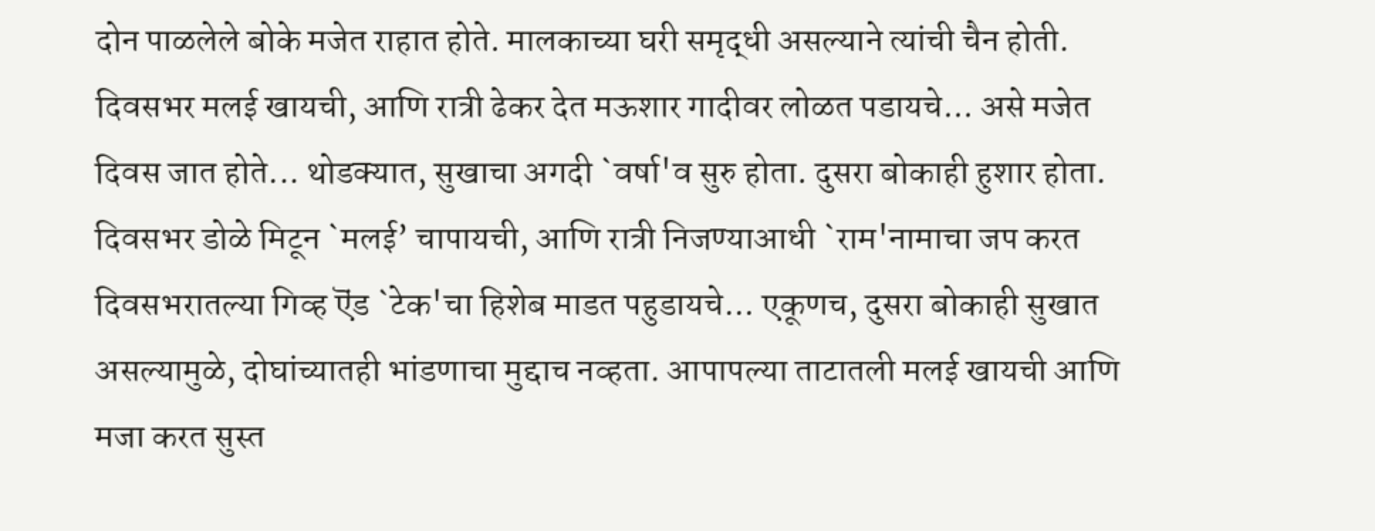दोन पाळलेले बोके मजेत राहात होते. मालकाच्या घरी समृद्धी असल्याने त्यांची चैन होती. दिवसभर मलई खायची, आणि रात्री ढेकर देत मऊशार गादीवर लोळत पडायचे... असे मजेत दिवस जात होते... थोडक्यात, सुखाचा अगदी `वर्षा'व सुरु होता. दुसरा बोकाही हुशार होता. दिवसभर डोळे मिटून `मलई’ चापायची, आणि रात्री निजण्याआधी `राम'नामाचा जप करत दिवसभरातल्या गिव्ह ऎंड `टेक'चा हिशेब माडत पहुडायचे... एकूणच, दुसरा बोकाही सुखात असल्यामुळे, दोघांच्यातही भांडणाचा मुद्दाच नव्हता. आपापल्या ताटातली मलई खायची आणि मजा करत सुस्त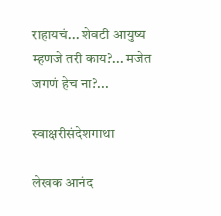राहायचं... शेवटी आयुष्य म्हणजे तरी काय?... मजेत जगणं हेच ना?...

स्वाक्षरीसंदेशगाथा

लेखक आनंद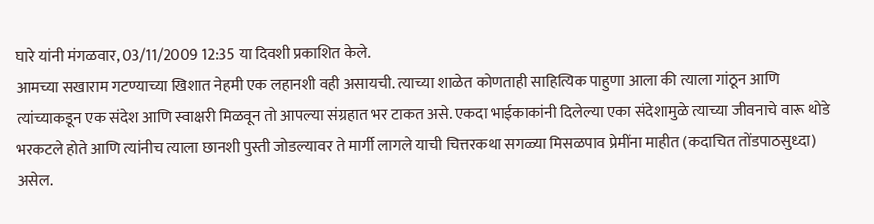घारे यांनी मंगळवार, 03/11/2009 12:35 या दिवशी प्रकाशित केले.
आमच्या सखाराम गटण्याच्या खिशात नेहमी एक लहानशी वही असायची. त्याच्या शाळेत कोणताही साहित्यिक पाहुणा आला की त्याला गांठून आणि त्यांच्याकडून एक संदेश आणि स्वाक्षरी मिळवून तो आपल्या संग्रहात भर टाकत असे. एकदा भाईकाकांनी दिलेल्या एका संदेशामुळे त्याच्या जीवनाचे वारू थोडे भरकटले होते आणि त्यांनीच त्याला छानशी पुस्ती जोडल्यावर ते मार्गी लागले याची चित्तरकथा सगळ्या मिसळपाव प्रेमींना माहीत (कदाचित तोंडपाठसुध्दा) असेल.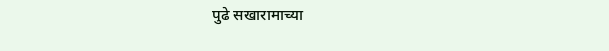पुढे सखारामाच्या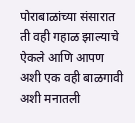पोराबाळांच्या संसारात ती वही गहाळ झाल्याचे ऐकले आणि आपण अशी एक वही बाळगावी अशी मनातली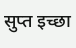सुप्त इच्छा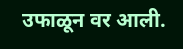उफाळून वर आली.